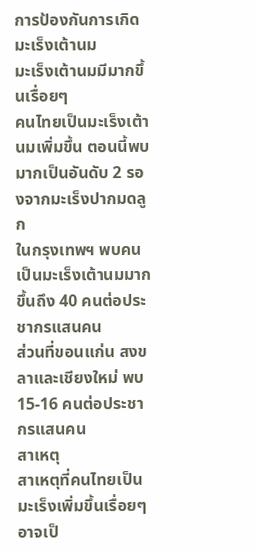การป้องกันการเกิดมะเร็งเต้านม
มะเร็งเต้านมมีมากขึ้นเรื่อยๆ
คนไทยเป็นมะเร็งเต้านมเพิ่มขึ้น ตอนนี้พบมากเป็นอันดับ 2 รองจากมะเร็งปากมดลูก
ในกรุงเทพฯ พบคนเป็นมะเร็งเต้านมมากขึ้นถึง 40 คนต่อประชากรแสนคน
ส่วนที่ขอนแก่น สงขลาและเชียงใหม่ พบ15-16 คนต่อประชากรแสนคน
สาเหตุ
สาเหตุที่คนไทยเป็นมะเร็งเพิ่มขึ้นเรื่อยๆ อาจเป็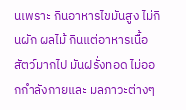นเพราะ กินอาหารไขมันสูง ไม่กินผัก ผลไม้ กินแต่อาหารเนื้อสัตว์มากไป มันฝรั่งทอด ไม่ออกกำลังกายและ มลภาวะต่างๆ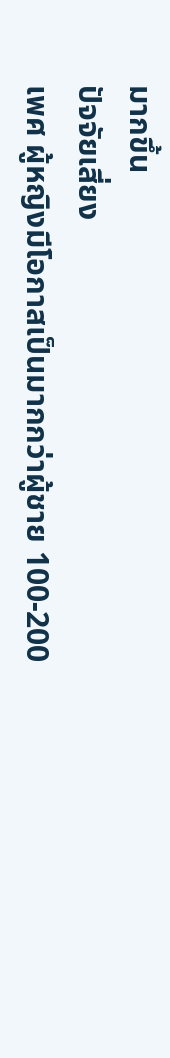มากขึ้น
ปัจจัยเสี่ยง
เพศ ผู้หญิงมีโอกาสเป็นมากกว่าผู้ชาย 100-200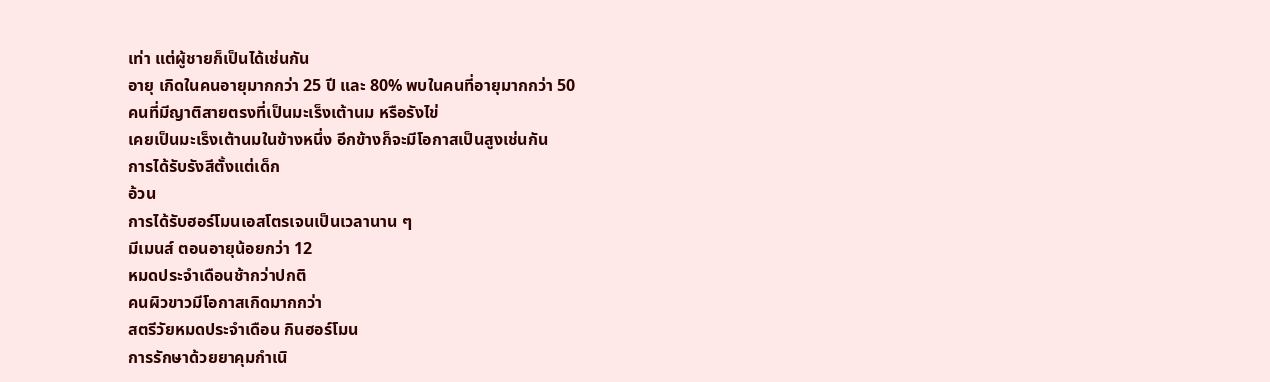เท่า แต่ผู้ชายก็เป็นได้เช่นกัน
อายุ เกิดในคนอายุมากกว่า 25 ปี และ 80% พบในคนที่อายุมากกว่า 50
คนที่มีญาติสายตรงที่เป็นมะเร็งเต้านม หรือรังไข่
เคยเป็นมะเร็งเต้านมในข้างหนึ่ง อีกข้างก็จะมีโอกาสเป็นสูงเช่นกัน
การได้รับรังสีตั้งแต่เด็ก
อ้วน
การได้รับฮอร์โมนเอสโตรเจนเป็นเวลานาน ๆ
มีเมนส์ ตอนอายุน้อยกว่า 12
หมดประจำเดือนช้ากว่าปกติ
คนผิวขาวมีโอกาสเกิดมากกว่า
สตรีวัยหมดประจำเดือน กินฮอร์โมน
การรักษาด้วยยาคุมกำเนิ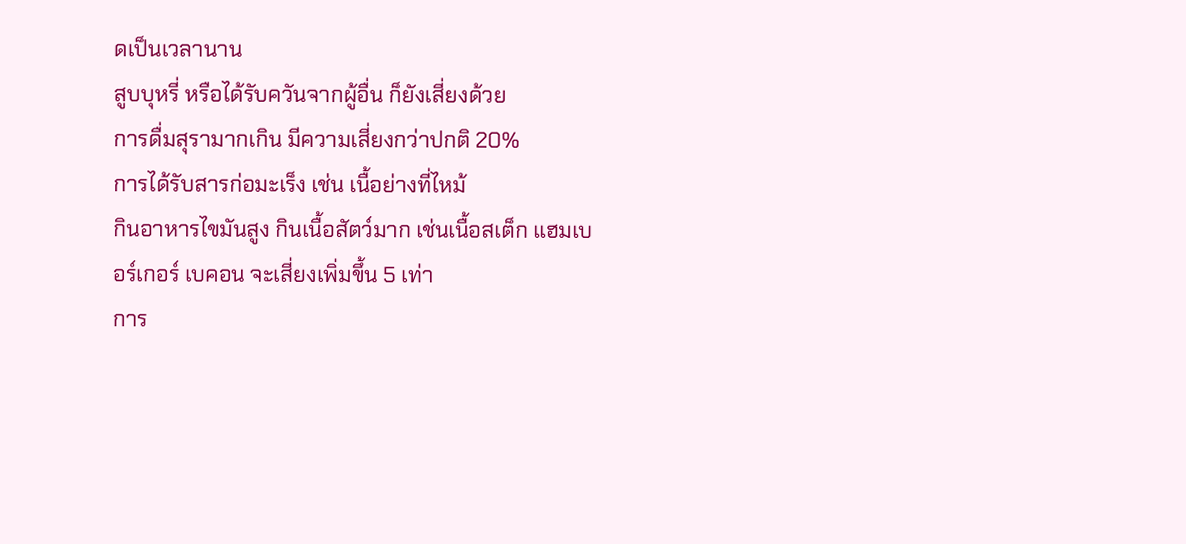ดเป็นเวลานาน
สูบบุหรี่ หรือได้รับควันจากผู้อื่น ก็ยังเสี่ยงด้วย
การดื่มสุรามากเกิน มีความเสี่ยงกว่าปกติ 20%
การได้รับสารก่อมะเร็ง เช่น เนื้อย่างที่ไหม้
กินอาหารไขมันสูง กินเนื้อสัตว์มาก เช่นเนื้อสเต็ก แฮมเบอร์เกอร์ เบคอน จะเสี่ยงเพิ่มขึ้น 5 เท่า
การ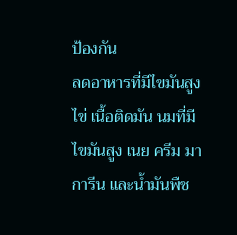ป้องกัน
ลดอาหารที่มีไขมันสูง ไข่ เนื้อติดมัน นมที่มีไขมันสูง เนย ครีม มาการีน และน้ำมันพืช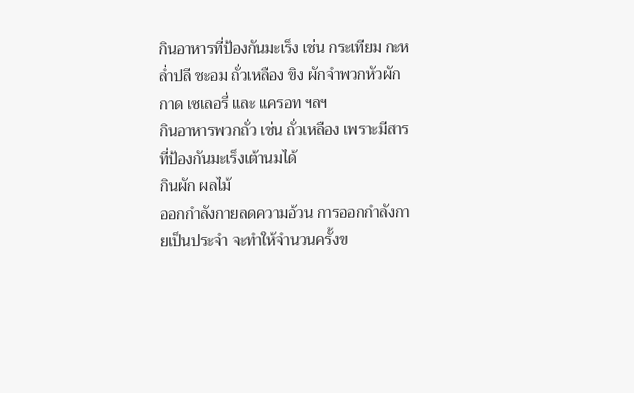กินอาหารที่ป้องกันมะเร็ง เช่น กระเทียม กะหล่ำปลี ชะอม ถั่วเหลือง ขิง ผักจำพวกหัวผักกาด เซเลอรี่ และ แครอท ฯลฯ
กินอาหารพวกถั่ว เช่น ถั่วเหลือง เพราะมีสารที่ป้องกันมะเร็งเต้านมได้
กินผัก ผลไม้
ออกกำลังกายลดความอ้วน การออกกำลังกายเป็นประจำ จะทำให้จำนวนครั้งข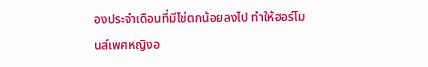องประจำเดือนที่มีไข่ตกน้อยลงไป ทำให้ฮอร์โมนส์เพศหญิงอ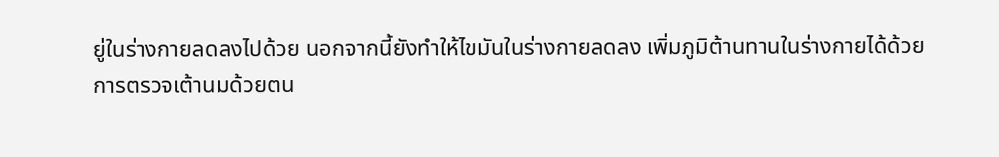ยู่ในร่างกายลดลงไปด้วย นอกจากนี้ยังทำให้ไขมันในร่างกายลดลง เพิ่มภูมิต้านทานในร่างกายได้ด้วย
การตรวจเต้านมด้วยตน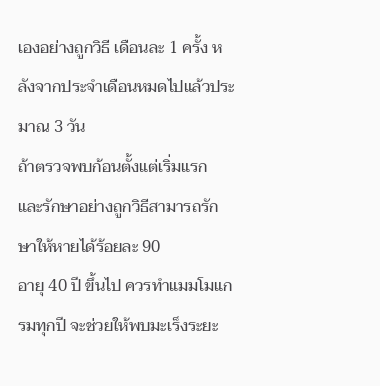เองอย่างถูกวิธี เดือนละ 1 ครั้ง หลังจากประจำเดือนหมดไปแล้วประมาณ 3 วัน
ถ้าตรวจพบก้อนตั้งแต่เริ่มแรก และรักษาอย่างถูกวิธีสามารถรักษาให้หายได้ร้อยละ 90
อายุ 40 ปี ขึ้นไป ควรทำแมมโมแกรมทุกปี จะช่วยให้พบมะเร็งระยะ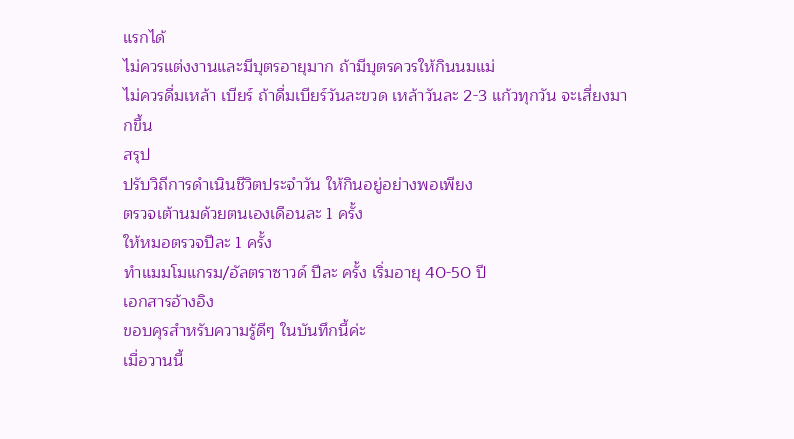แรกได้
ไม่ควรแต่งงานและมีบุตรอายุมาก ถ้ามีบุตรควรให้กินนมแม่
ไม่ควรดื่มเหล้า เบียร์ ถ้าดื่มเบียร์วันละขวด เหล้าวันละ 2-3 แก้วทุกวัน จะเสี่ยงมากขึ้น
สรุป
ปรับวิถีการดำเนินชีวิตประจำวัน ให้กินอยู่อย่างพอเพียง
ตรวจเต้านมด้วยตนเองเดือนละ 1 ครั้ง
ให้หมอตรวจปีละ 1 ครั้ง
ทำแมมโมแกรม/อัลตราซาวด์ ปีละ ครั้ง เริ่มอายุ 40-50 ปี
เอกสารอ้างอิง
ขอบคุรสำหรับความรู้ดีๆ ในบันทึกนี้ค่ะ
เมื่อวานนี้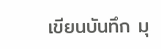เขียนบันทึก มุ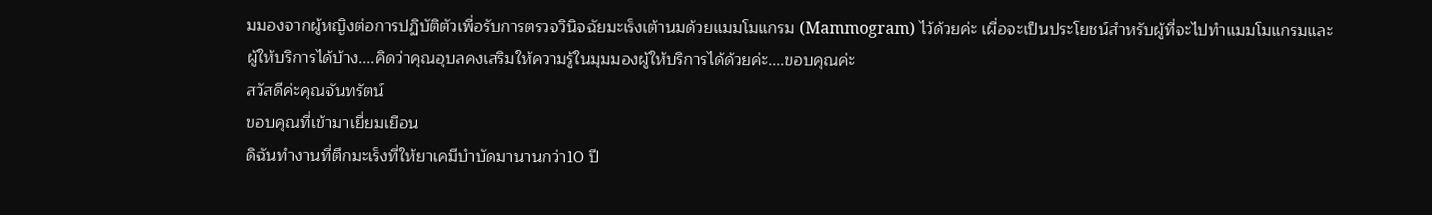มมองจากผู้หญิงต่อการปฏิบัติตัวเพื่อรับการตรวจวินิจฉัยมะเร็งเต้านมด้วยแมมโมแกรม (Mammogram) ไว้ด้วยค่ะ เผื่อจะเป็นประโยชน์สำหรับผู้ที่จะไปทำแมมโมแกรมและผู้ให้บริการได้บ้าง....คิดว่าคุณอุบลคงเสริมให้ความรู้ในมุมมองผู้ให้บริการได้ด้วยค่ะ....ขอบคุณค่ะ
สวัสดีค่ะคุณจันทรัตน์
ขอบคุณที่เข้ามาเยี่ยมเยือน
ดิฉันทำงานที่ตึกมะเร็งที่ให้ยาเคมีบำบัดมานานกว่า10 ปี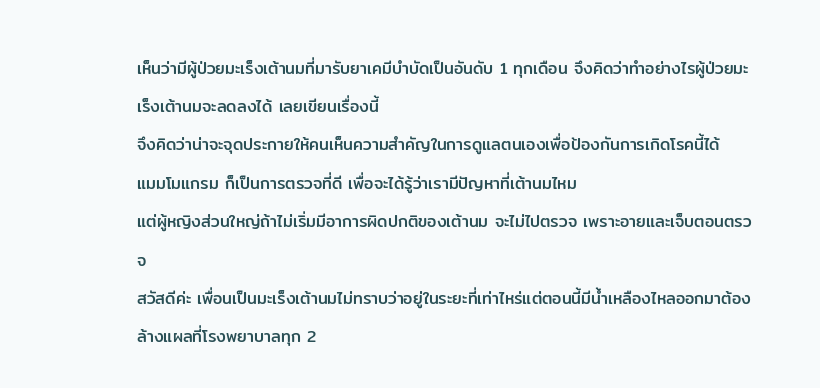เห็นว่ามีผู้ป่วยมะเร็งเต้านมที่มารับยาเคมีบำบัดเป็นอันดับ 1 ทุกเดือน จึงคิดว่าทำอย่างไรผู้ป่วยมะเร็งเต้านมจะลดลงได้ เลยเขียนเรื่องนี้
จึงคิดว่าน่าจะจุดประกายให้คนเห็นความสำคัญในการดูแลตนเองเพื่อป้องกันการเกิดโรคนี้ได้
แมมโมแกรม ก็เป็นการตรวจที่ดี เพื่อจะได้รู้ว่าเรามีปัญหาที่เต้านมไหม
แต่ผู้หญิงส่วนใหญ่ถ้าไม่เริ่มมีอาการผิดปกติของเต้านม จะไม่ไปตรวจ เพราะอายและเจ็บตอนตรวจ
สวัสดีค่ะ เพื่อนเป็นมะเร็งเต้านมไม่ทราบว่าอยู่ในระยะที่เท่าไหร่แต่ตอนนี้มีน้ำเหลืองไหลออกมาต้องล้างแผลที่โรงพยาบาลทุก 2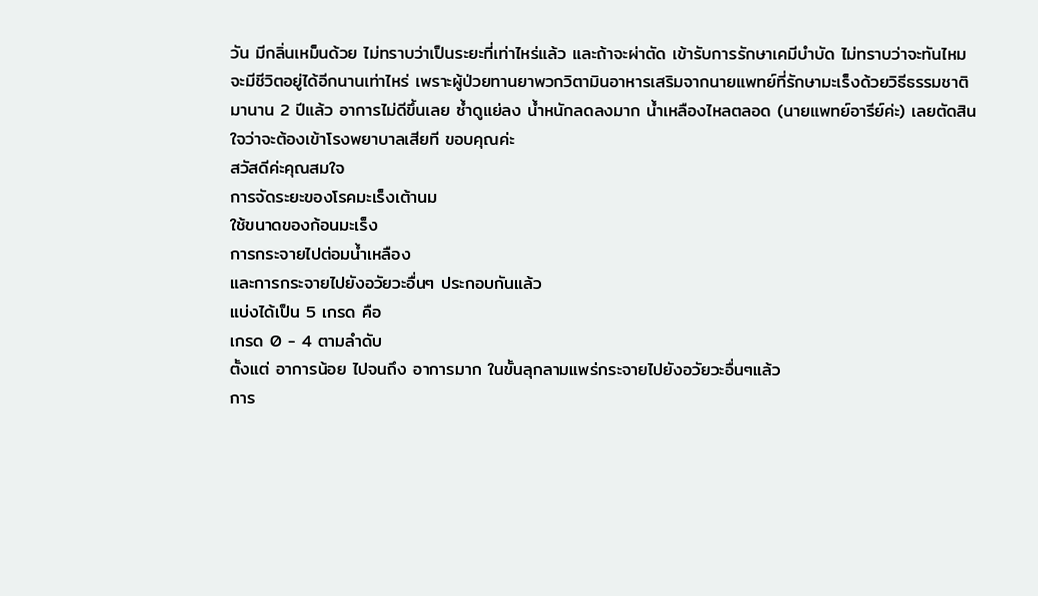วัน มีกลิ่นเหม็นด้วย ไม่ทราบว่าเป็นระยะที่เท่าไหร่แล้ว และถ้าจะผ่าตัด เข้ารับการรักษาเคมีบำบัด ไม่ทราบว่าจะทันไหม จะมีชีวิตอยู่ได้อีกนานเท่าไหร่ เพราะผู้ป่วยทานยาพวกวิตามินอาหารเสริมจากนายแพทย์ที่รักษามะเร็งด้วยวิธีธรรมชาติมานาน 2 ปีแล้ว อาการไม่ดีขึ้นเลย ซ้ำดูแย่ลง น้ำหนักลดลงมาก น้ำเหลืองไหลตลอด (นายแพทย์อารีย์ค่ะ) เลยตัดสินใจว่าจะต้องเข้าโรงพยาบาลเสียที ขอบคุณค่ะ
สวัสดีค่ะคุณสมใจ
การจัดระยะของโรคมะเร็งเต้านม
ใช้ขนาดของก้อนมะเร็ง
การกระจายไปต่อมน้ำเหลือง
และการกระจายไปยังอวัยวะอื่นๆ ประกอบกันแล้ว
แบ่งได้เป็น 5 เกรด คือ
เกรด 0 - 4 ตามลำดับ
ตั้งแต่ อาการน้อย ไปจนถึง อาการมาก ในขั้นลุกลามแพร่กระจายไปยังอวัยวะอื่นๆแล้ว
การ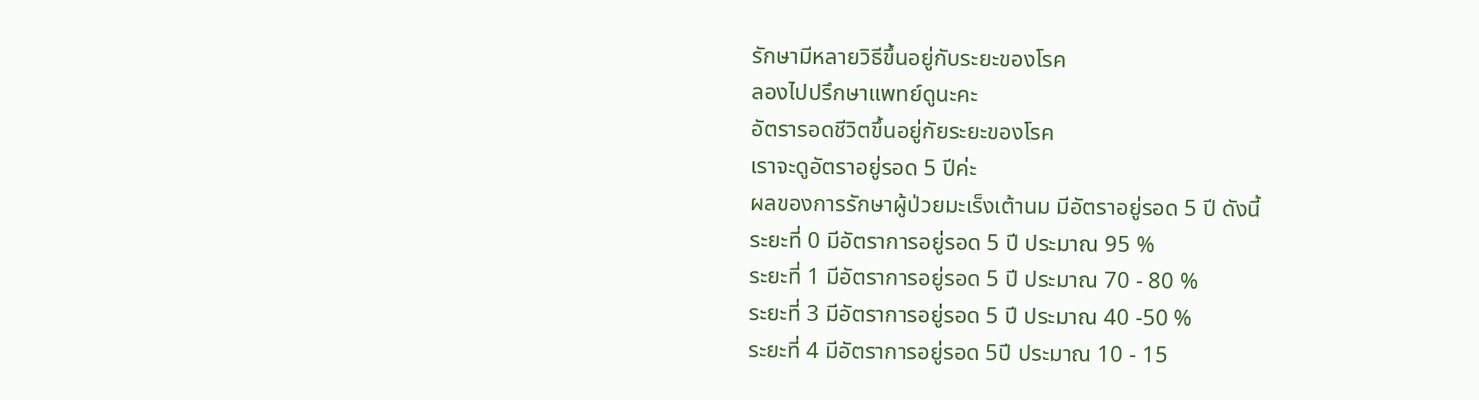รักษามีหลายวิธีขึ้นอยู่กับระยะของโรค
ลองไปปรึกษาแพทย์ดูนะคะ
อัตรารอดชีวิตขึ้นอยู่กัยระยะของโรค
เราจะดูอัตราอยู่รอด 5 ปีค่ะ
ผลของการรักษาผู้ป่วยมะเร็งเต้านม มีอัตราอยู่รอด 5 ปี ดังนี้
ระยะที่ 0 มีอัตราการอยู่รอด 5 ปี ประมาณ 95 %
ระยะที่ 1 มีอัตราการอยู่รอด 5 ปี ประมาณ 70 - 80 %
ระยะที่ 3 มีอัตราการอยู่รอด 5 ปี ประมาณ 40 -50 %
ระยะที่ 4 มีอัตราการอยู่รอด 5ปี ประมาณ 10 - 15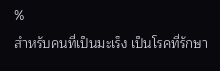%
สำหรับคนที่เป็นมะเร็ง เป็นโรคที่รักษา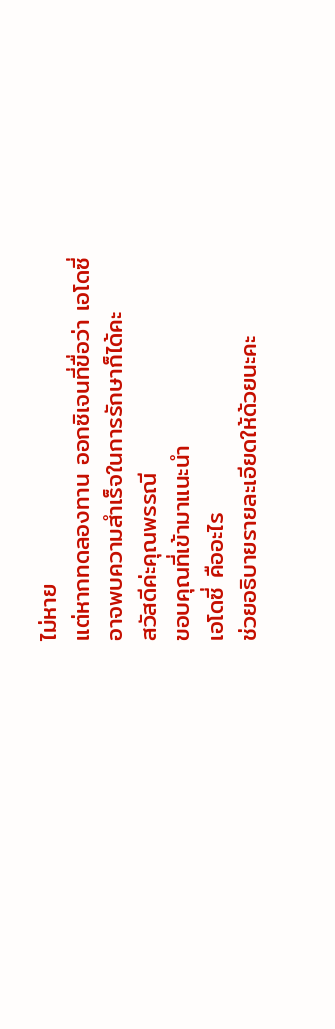ไม่หาย
แต่หากทดลองทาน ออกซิเจนที่ขื่อว่า เอโดซี่
อาจพบความสำเร็จในการรักษาก็ได้คะ
สวัสดีค่ะคุณพรรณี
ขอบคุณที่เข้ามาแนะนำ
เอโดซี่ คืออะไร
ช่วยอธิบายรายละเอียดให้ด้วยนะคะ